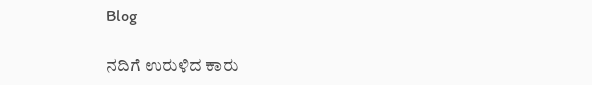Blog

ನದಿಗೆ ಉರುಳಿದ ಕಾರು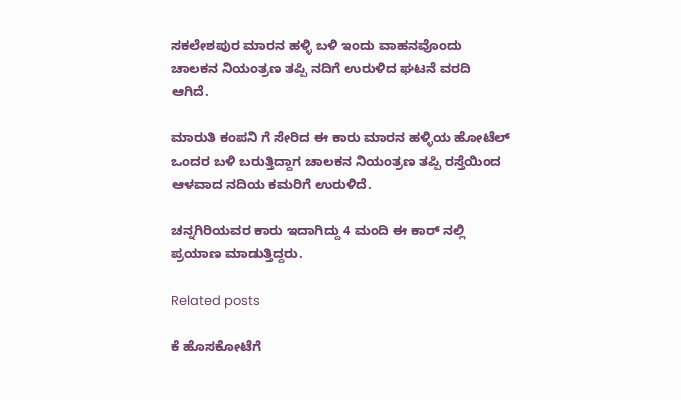ಸಕಲೇಶಪುರ ಮಾರನ ಹಳ್ಳಿ ಬಳಿ ಇಂದು ವಾಹನವೊಂದು ಚಾಲಕನ ನಿಯಂತ್ರಣ ತಪ್ಪಿ ನದಿಗೆ ಉರುಳಿದ ಘಟನೆ ವರದಿ ಆಗಿದೆ.

ಮಾರುತಿ ಕಂಪನಿ ಗೆ ಸೇರಿದ ಈ ಕಾರು ಮಾರನ ಹಳ್ಳಿಯ ಹೋಟೆಲ್ ಒಂದರ ಬಳಿ ಬರುತ್ತಿದ್ದಾಗ ಚಾಲಕನ ನಿಯಂತ್ರಣ ತಪ್ಪಿ ರಸ್ತೆಯಿಂದ ಆಳವಾದ ನದಿಯ ಕಮರಿಗೆ ಉರುಳಿದೆ.

ಚನ್ನಗಿರಿಯವರ ಕಾರು ಇದಾಗಿದ್ದು 4 ಮಂದಿ ಈ ಕಾರ್ ನಲ್ಲಿ ಪ್ರಯಾಣ ಮಾಡುತ್ತಿದ್ದರು.

Related posts

ಕೆ ಹೊಸಕೋಟೆಗೆ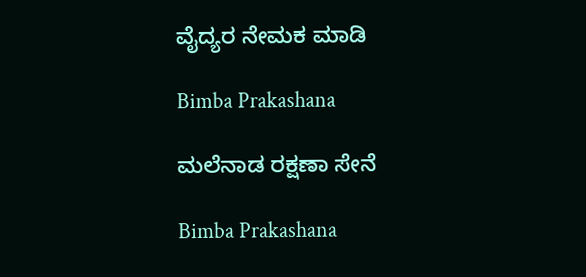ವೈದ್ಯರ ನೇಮಕ ಮಾಡಿ

Bimba Prakashana

ಮಲೆನಾಡ ರಕ್ಷಣಾ ಸೇನೆ

Bimba Prakashana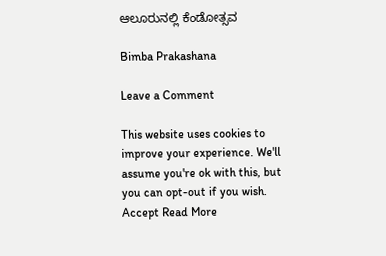ಆಲೂರುನಲ್ಲಿ ಕೆಂಡೋತ್ಸವ

Bimba Prakashana

Leave a Comment

This website uses cookies to improve your experience. We'll assume you're ok with this, but you can opt-out if you wish. Accept Read More